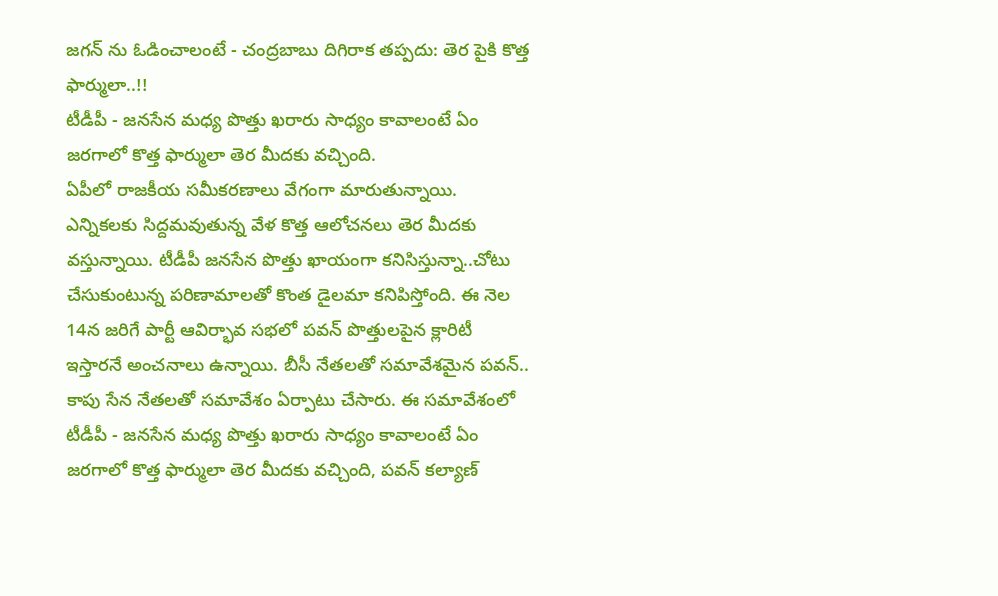జగన్ ను ఓడించాలంటే - చంద్రబాబు దిగిరాక తప్పదు: తెర పైకి కొత్త ఫార్ములా..!!
టీడీపీ - జనసేన మధ్య పొత్తు ఖరారు సాధ్యం కావాలంటే ఏం జరగాలో కొత్త ఫార్ములా తెర మీదకు వచ్చింది.
ఏపీలో రాజకీయ సమీకరణాలు వేగంగా మారుతున్నాయి. ఎన్నికలకు సిద్దమవుతున్న వేళ కొత్త ఆలోచనలు తెర మీదకు వస్తున్నాయి. టీడీపీ జనసేన పొత్తు ఖాయంగా కనిసిస్తున్నా..చోటు చేసుకుంటున్న పరిణామాలతో కొంత డైలమా కనిపిస్తోంది. ఈ నెల 14న జరిగే పార్టీ ఆవిర్భావ సభలో పవన్ పొత్తులపైన క్లారిటీ ఇస్తారనే అంచనాలు ఉన్నాయి. బీసీ నేతలతో సమావేశమైన పవన్.. కాపు సేన నేతలతో సమావేశం ఏర్పాటు చేసారు. ఈ సమావేశంలో టీడీపీ - జనసేన మధ్య పొత్తు ఖరారు సాధ్యం కావాలంటే ఏం జరగాలో కొత్త ఫార్ములా తెర మీదకు వచ్చింది, పవన్ కల్యాణ్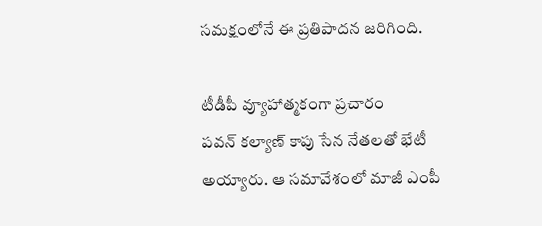సమక్షంలోనే ఈ ప్రతిపాదన జరిగింది.

టీడీపీ వ్యూహాత్మకంగా ప్రచారం
పవన్ కల్యాణ్ కాపు సేన నేతలతో భేటీ అయ్యారు. ఆ సమావేశంలో మాజీ ఎంపీ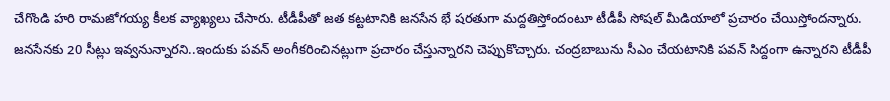చేగొండి హరి రామజోగయ్య కీలక వ్యాఖ్యలు చేసారు. టీడీపీతో జత కట్టటానికి జనసేన భే షరతుగా మద్దతిస్తోందంటూ టీడీపీ సోషల్ మీడియాలో ప్రచారం చేయిస్తోందన్నారు. జనసేనకు 20 సీట్లు ఇవ్వనున్నారని..ఇందుకు పవన్ అంగీకరించినట్లుగా ప్రచారం చేస్తున్నారని చెప్పుకొచ్చారు. చంద్రబాబును సీఎం చేయటానికి పవన్ సిద్దంగా ఉన్నారని టీడీపీ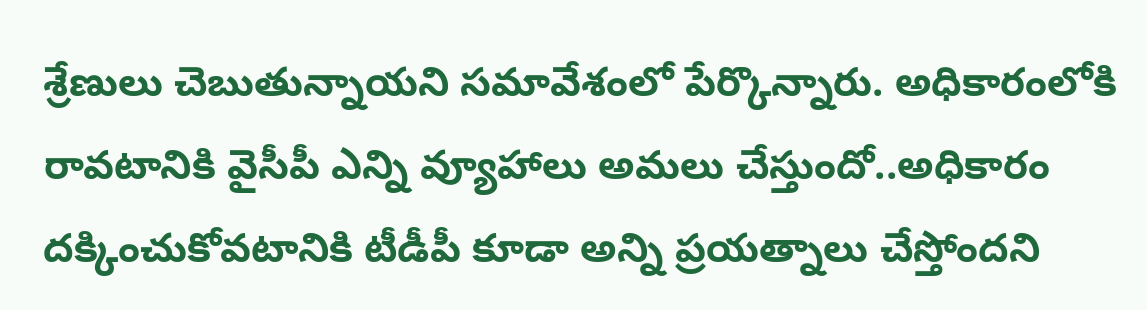శ్రేణులు చెబుతున్నాయని సమావేశంలో పేర్కొన్నారు. అధికారంలోకి రావటానికి వైసీపీ ఎన్ని వ్యూహాలు అమలు చేస్తుందో..అధికారం దక్కించుకోవటానికి టీడీపీ కూడా అన్ని ప్రయత్నాలు చేస్తోందని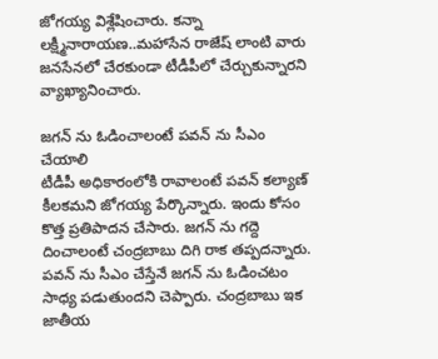జోగయ్య విశ్లేషించారు. కన్నా లక్ష్మీనారాయణ..మహాసేన రాజేష్ లాంటి వారు జనసేనలో చేరకుండా టీడీపీలో చేర్చుకున్నారని వ్యాఖ్యానించారు.

జగన్ ను ఓడించాలంటే పవన్ ను సీఎం చేయాలి
టీడీపీ అధికారంలోకి రావాలంటే పవన్ కల్యాణ్ కీలకమని జోగయ్య పేర్కొన్నారు. ఇందు కోసం కొత్త ప్రతిపాదన చేసారు. జగన్ ను గద్దె దించాలంటే చంద్రబాబు దిగి రాక తప్పదన్నారు. పవన్ ను సీఎం చేస్తేనే జగన్ ను ఓడించటం సాధ్య పడుతుందని చెప్పారు. చంద్రబాబు ఇక జాతీయ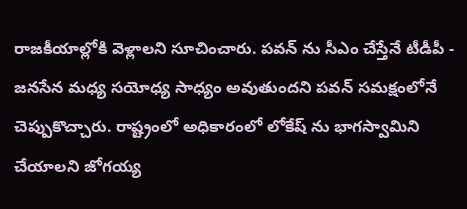రాజకీయాల్లోకి వెళ్లాలని సూచించారు. పవన్ ను సీఎం చేస్తేనే టీడీపీ - జనసేన మధ్య సయోధ్య సాధ్యం అవుతుందని పవన్ సమక్షంలోనే చెప్పుకొచ్చారు. రాష్ట్రంలో అధికారంలో లోకేష్ ను భాగస్వామిని చేయాలని జోగయ్య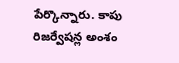పేర్కొన్నారు. కాపు రిజర్వేషన్ల అంశం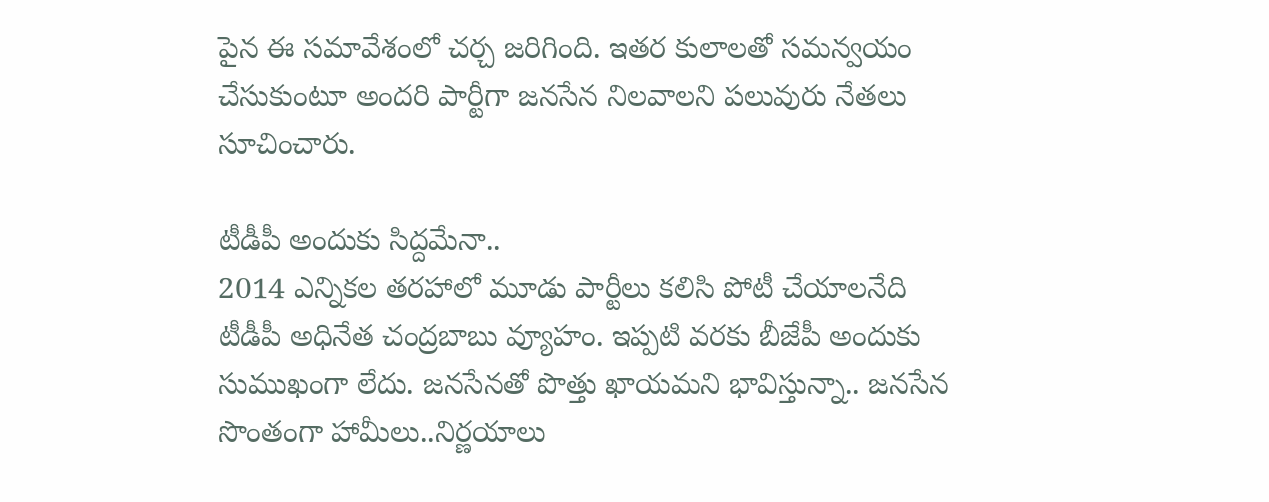పైన ఈ సమావేశంలో చర్చ జరిగింది. ఇతర కులాలతో సమన్వయం చేసుకుంటూ అందరి పార్టీగా జనసేన నిలవాలని పలువురు నేతలు సూచించారు.

టీడీపీ అందుకు సిద్దమేనా..
2014 ఎన్నికల తరహాలో మూడు పార్టీలు కలిసి పోటీ చేయాలనేది టీడీపీ అధినేత చంద్రబాబు వ్యూహం. ఇప్పటి వరకు బీజేపీ అందుకు సుముఖంగా లేదు. జనసేనతో పొత్తు ఖాయమని భావిస్తున్నా.. జనసేన సొంతంగా హామీలు..నిర్ణయాలు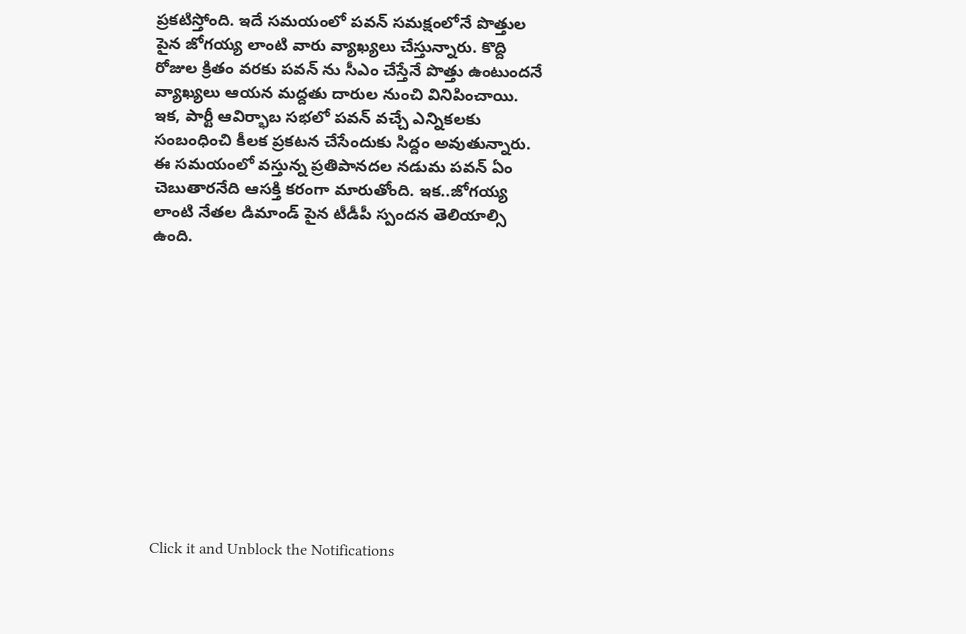ప్రకటిస్తోంది. ఇదే సమయంలో పవన్ సమక్షంలోనే పొత్తుల పైన జోగయ్య లాంటి వారు వ్యాఖ్యలు చేస్తున్నారు. కొద్ది రోజుల క్రితం వరకు పవన్ ను సీఎం చేస్తేనే పొత్తు ఉంటుందనే వ్యాఖ్యలు ఆయన మద్దతు దారుల నుంచి వినిపించాయి. ఇక, పార్టీ ఆవిర్భాబ సభలో పవన్ వచ్చే ఎన్నికలకు సంబంధించి కీలక ప్రకటన చేసేందుకు సిద్దం అవుతున్నారు. ఈ సమయంలో వస్తున్న ప్రతిపానదల నడుమ పవన్ ఏం చెబుతారనేది ఆసక్తి కరంగా మారుతోంది. ఇక..జోగయ్య లాంటి నేతల డిమాండ్ పైన టీడీపీ స్పందన తెలియాల్సి ఉంది.












Click it and Unblock the Notifications